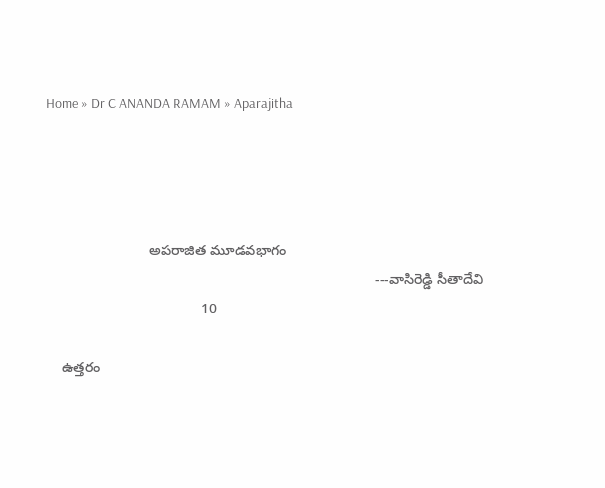Home » Dr C ANANDA RAMAM » Aparajitha




                          అపరాజిత మూడవభాగం
                                                                                   ---వాసిరెడ్డి సీతాదేవి
                                       10

    ఉత్తరం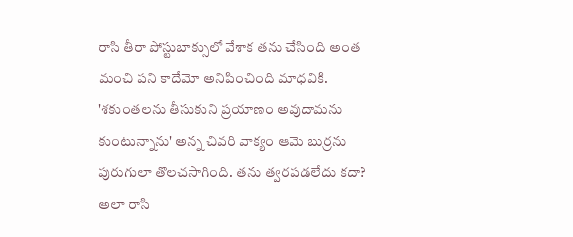రాసి తీరా పోస్టుబాక్సులో వేశాక తను చేసింది అంత మంచి పని కాదేమో అనిపించింది మాధవికి. 'శకుంతలను తీసుకుని ప్రయాణం అవుదామను కుంటున్నాను' అన్న చివరి వాక్యం ఆమె బుర్రను పురుగులా తొలచసాగింది. తను త్వరపడలేదు కదా? అలా రాసి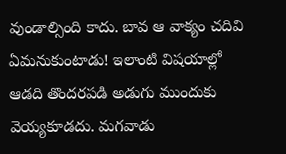వుండాల్సింది కాదు. బావ ఆ వాక్యం చదివి ఏమనుకుంటాడు! ఇలాంటి విషయాల్లో ఆడది తొందరపడి అడుగు ముందుకు వెయ్యకూడదు. మగవాడు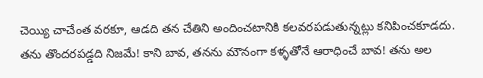చెయ్యి చాచేంత వరకూ, ఆడది తన చేతిని అందించటానికి కలవరపడుతున్నట్లు కనిపించకూడదు. తను తొందరపడ్డది నిజమే! కాని బావ, తనను మౌనంగా కళ్ళతోనే ఆరాధించే బావ! తను అల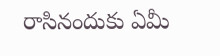రాసినందుకు ఏమీ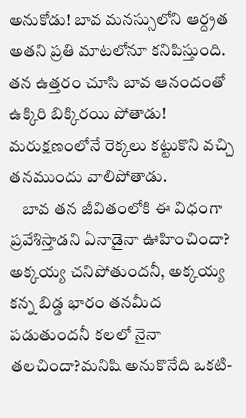అనుకోడు! బావ మనస్సులోని ఆర్ద్రత అతని ప్రతి మాటలోనూ కనిపిస్తుంది. తన ఉత్తరం చూసి బావ ఆనందంతో ఉక్కిరి బిక్కిరయి పోతాడు! మరుక్షణంలోనే రెక్కలు కట్టుకొని వచ్చి తనముందు వాలిపోతాడు.
    బావ తన జీవితంలోకి ఈ విధంగా ప్రవేశిస్తాడని ఏనాడైనా ఊహించిందా? అక్కయ్య చనిపోతుందనీ, అక్కయ్య కన్న బిడ్డ భారం తనమీద పడుతుందనీ కలలో నైనా తలచిందా?మనిషి అనుకొనేది ఒకటి-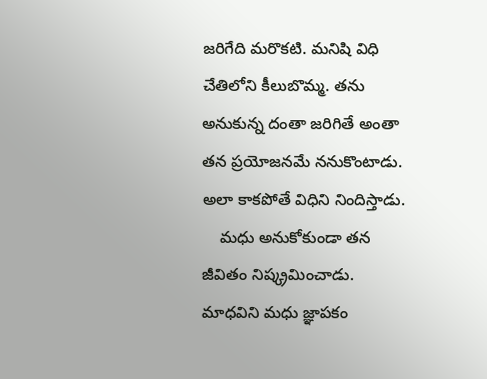జరిగేది మరొకటి. మనిషి విధి చేతిలోని కీలుబొమ్మ. తను అనుకున్న దంతా జరిగితే అంతా తన ప్రయోజనమే ననుకొంటాడు. అలా కాకపోతే విధిని నిందిస్తాడు.
    మధు అనుకోకుండా తన జీవితం నిష్క్రమించాడు. మాధవిని మధు జ్ఞాపకం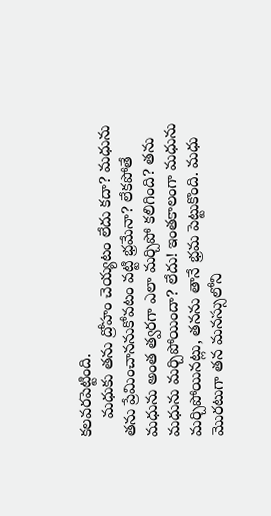కలవరపెట్టింది.
    మధుకు తను ద్రోహం చెయ్యటం లేదు కదా? మధును తను ప్రేమించాననుకోవటం వట్టి భ్రమేనా? లేకపోతే మధును అంత త్వరగా ఎలా మర్చిపో కలిగింది? తను మధును మర్చిపోయిందా? లేదు! ఇంతకాలంగా మధును మర్చిపోయినట్లు, తనను తానే భ్రమ పెట్టుకొంది. మధు మొరటుగా తన మనస్సులోని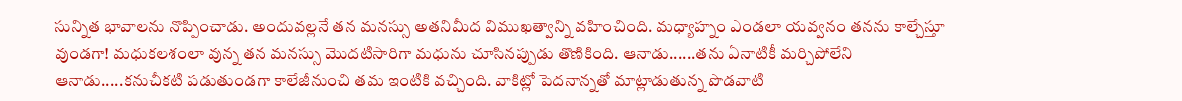సున్నిత భావాలను నొప్పించాడు. అందువల్లనే తన మనస్సు అతనిమీద విముఖత్వాన్ని వహించింది. మధ్యాహ్నం ఎండలా యవ్వనం తనను కాల్చేస్తూ వుండగా! మధుకలశంలా వున్న తన మనస్సు మొదటిసారిగా మధును చూసినప్పుడు తొణికింది. ఆనాడు......తను ఏనాటికీ మర్చిపోలేని ఆనాడు.....కనుచీకటి పడుతుండగా కాలేజీనుంచి తమ ఇంటికి వచ్చింది. వాకిట్లో పెదనాన్నతో మాట్లాడుతున్న పొడవాటి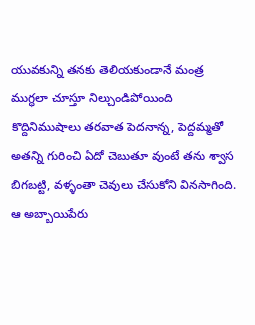యువకున్ని తనకు తెలియకుండానే మంత్ర ముగ్ధలా చూస్తూ నిల్చుండిపోయింది కొద్దినిముషాలు తరవాత పెదనాన్న, పెద్దమ్మతో అతన్ని గురించి ఏదో చెబుతూ వుంటే తను శ్వాస బిగబట్టి, వళ్ళంతా చెవులు చేసుకోని వినసాగింది. ఆ అబ్బాయిపేరు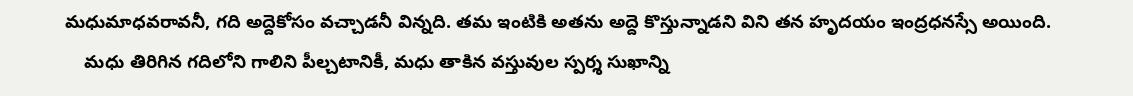మధుమాధవరావనీ, గది అద్దెకోసం వచ్చాడనీ విన్నది. తమ ఇంటికి అతను అద్దె కొస్తున్నాడని విని తన హృదయం ఇంద్రధనస్సే అయింది.
    మధు తిరిగిన గదిలోని గాలిని పీల్చటానికీ, మధు తాకిన వస్తువుల స్పర్శ సుఖాన్ని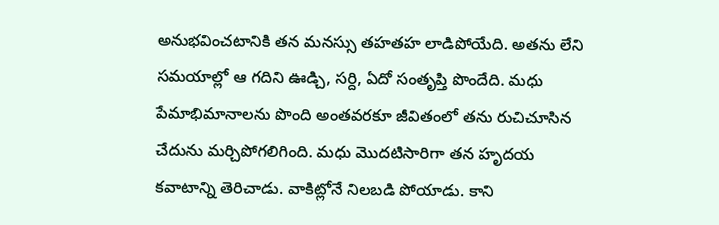అనుభవించటానికి తన మనస్సు తహతహ లాడిపోయేది. అతను లేని సమయాల్లో ఆ గదిని ఊడ్చి, సర్ది, ఏదో సంతృప్తి పొందేది. మధు పేమాభిమానాలను పొంది అంతవరకూ జీవితంలో తను రుచిచూసిన చేదును మర్చిపోగలిగింది. మధు మొదటిసారిగా తన హృదయ కవాటాన్ని తెరిచాడు. వాకిట్లోనే నిలబడి పోయాడు. కాని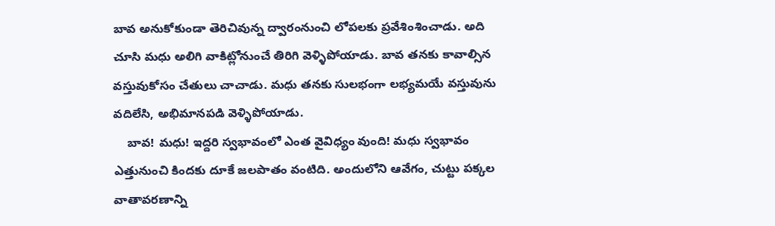బావ అనుకోకుండా తెరిచివున్న ద్వారంనుంచి లోపలకు ప్రవేశింశించాడు. అది చూసి మధు అలిగి వాకిట్లోనుంచే తిరిగి వెళ్ళిపోయాడు. బావ తనకు కావాల్సిన వస్తువుకోసం చేతులు చాచాడు. మధు తనకు సులభంగా లభ్యమయే వస్తువును వదిలేసి, అభిమానపడి వెళ్ళిపోయాడు.
    బావ! మధు! ఇద్దరి స్వభావంలో ఎంత వైవిధ్యం వుంది! మధు స్వభావం ఎత్తునుంచి కిందకు దూకే జలపాతం వంటిది. అందులోని ఆవేగం, చుట్టు పక్కల వాతావరణాన్ని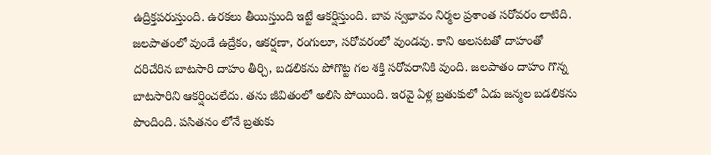ఉద్రిక్తపరుస్తుంది. ఉరకలు తీయిస్తుంది ఇట్టే ఆకర్షిస్తుంది. బావ స్వభావం నిర్మల ప్రశాంత సరోవరం లాటిది. జలపాతంలో వుండే ఉద్రేకం, ఆకర్షణా, రంగులూ, సరోవరంలో వుండవు. కాని అలసటతో దాహంతో దరిచేరిన బాటసారి దాహం తీర్చి, బడలికను పోగొట్ట గల శక్తి సరోవరానికి వుంది. జలపాతం దాహం గొన్న బాటసారిని ఆకర్షించలేదు. తను జీవితంలో అలిసి పోయింది. ఇరవై ఏళ్ల బ్రతుకులో ఏడు జన్మల బడలికను పొందింది. పసితనం లోనే బ్రతుకు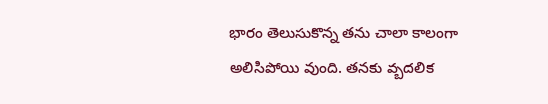భారం తెలుసుకొన్న తను చాలా కాలంగా అలిసిపోయి వుంది. తనకు వ్బదలిక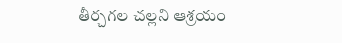తీర్చగల చల్లని ఆశ్రయం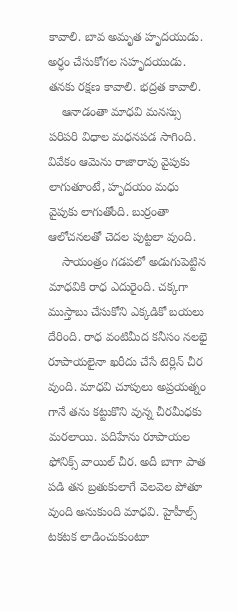కావాలి. బావ అమృత హృదయుడు. అర్ధం చేసుకోగల సహృదయుడు. తనకు రక్షణ కావాలి. భద్రత కావాలి.
    ఆనాడంతా మాధవి మనస్సు పరిపరి విధాల మధనపడ సాగింది. వివేకం ఆమెను రాజారావు వైపుకు లాగుతూంటే, హృదయం మధు వైపుకు లాగుతోంది. బుర్రంతా ఆలోచనలతో చెదల పుట్టలా వుంది.
    సాయంత్రం గడపలో అడుగుపెట్టిన మాధవికి రాధ ఎదురైంది. చక్కగా ముస్తాబు చేసుకోని ఎక్కడికో బయలు దేరింది. రాధ వంటిమీద కనీసం నలభై రూపాయలైనా ఖరీదు చేసే టెర్లిన్ చీర వుంది. మాధవి చూపులు అప్రయత్నం గానే తను కట్టుకొని వున్న చీరమీధకు మరలాయి. పదిహేను రూపాయల ఫోనిక్స్ వాయిల్ చీర. అదీ బాగా పాత పడి తన బ్రతుకులాగే వెలవెల పోతూ వుంది అనుకుంది మాధవి. హైహీల్స్ టకటక లాడించుకుంటూ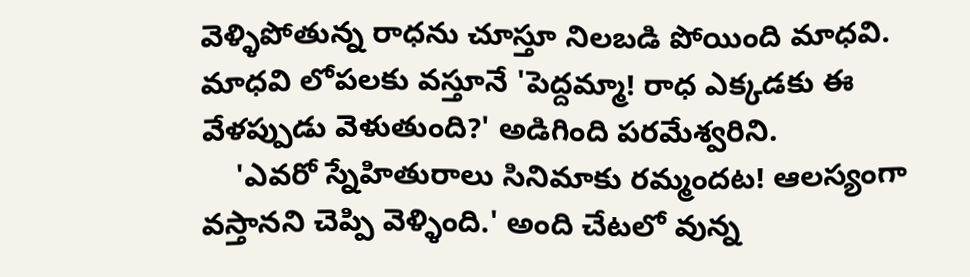వెళ్ళిపోతున్న రాధను చూస్తూ నిలబడి పోయింది మాధవి. మాధవి లోపలకు వస్తూనే 'పెద్దమ్మా! రాధ ఎక్కడకు ఈ వేళప్పుడు వెళుతుంది?' అడిగింది పరమేశ్వరిని.
    'ఎవరో స్నేహితురాలు సినిమాకు రమ్మందట! ఆలస్యంగా వస్తానని చెప్పి వెళ్ళింది.' అంది చేటలో వున్న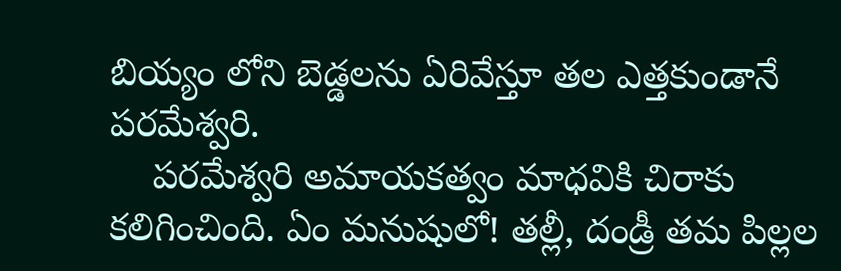బియ్యం లోని బెడ్డలను ఏరివేస్తూ తల ఎత్తకుండానే పరమేశ్వరి.
    పరమేశ్వరి అమాయకత్వం మాధవికి చిరాకు కలిగించింది. ఏం మనుషులో! తల్లీ, దండ్రీ తమ పిల్లల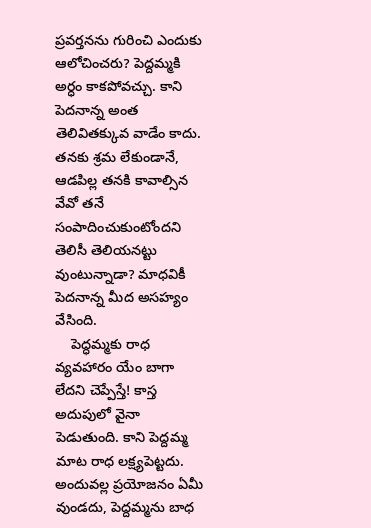ప్రవర్తనను గురించి ఎందుకు ఆలోచించరు? పెద్దమ్మకి అర్ధం కాకపోవచ్చు. కాని పెదనాన్న అంత తెలివితక్కువ వాడేం కాదు. తనకు శ్రమ లేకుండానే, ఆడపిల్ల తనకి కావాల్సిన వేవో తనే సంపాదించుకుంటోందని తెలిసీ తెలియనట్టు వుంటున్నాడా? మాధవికీ పెదనాన్న మీద అసహ్యం వేసింది.
    పెద్ధమ్మకు రాధ వ్యవహారం యేం బాగా లేదని చెప్పేస్తే! కాస్త అదుపులో వైనా పెడుతుంది. కాని పెద్దమ్మ మాట రాధ లక్ష్యపెట్టదు. అందువల్ల ప్రయోజనం ఏమీ వుండదు, పెద్దమ్మను బాధ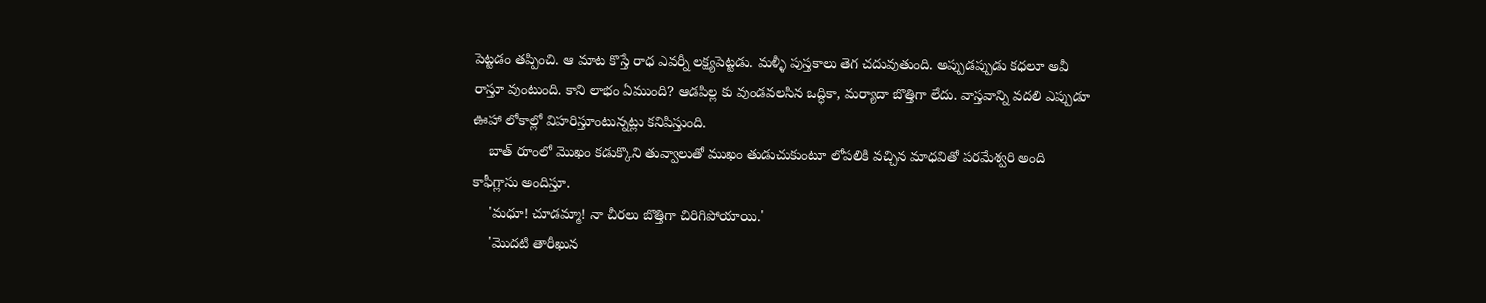పెట్టడం తప్పించి. ఆ మాట కొస్తే రాధ ఎవర్నీ లక్ష్యపెట్టడు. మళ్ళీ పుస్తకాలు తెగ చదువుతుంది. అప్పుడప్పుడు కధలూ అవీ రాస్తూ వుంటుంది. కాని లాభం ఏముంది? ఆడపిల్ల కు వుండవలసిన ఒద్ధికా, మర్యాదా బొత్తిగా లేదు. వాస్తవాన్ని వదలి ఎప్పుడూ ఊహా లోకాల్లో విహరిస్తూంటున్నట్లు కనిపిస్తుంది.
    బాత్ రూంలో మొఖం కడుక్కొని తువ్వాలుతో ముఖం తుడుచుకుంటూ లోపలికి వచ్చిన మాధవితో పరమేశ్వరి అంది కాఫీగ్లాసు అందిస్తూ.
    'మధూ! చూడమ్మా! నా చీరలు బొత్తిగా చిరిగిపోయాయి.'
    'మొదటి తారీఖున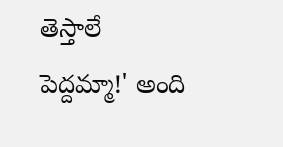తెస్తాలే పెద్దమ్మా!' అంది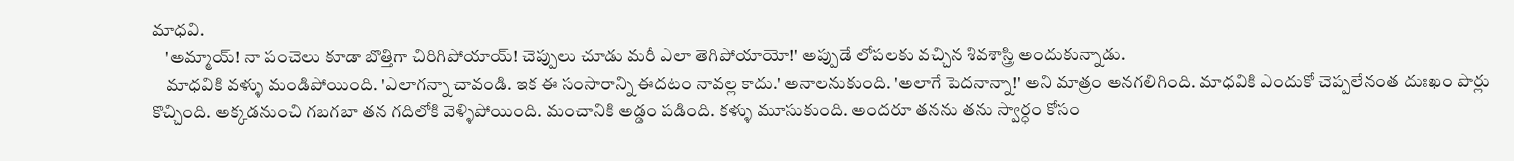మాధవి.
    'అమ్మాయ్! నా పంచెలు కూడా బొత్తిగా చిరిగిపోయాయ్! చెప్పులు చూడు మరీ ఎలా తెగిపోయాయో!' అప్పుడే లోపలకు వచ్చిన శివశాస్త్రి అందుకున్నాడు.
    మాధవికి వళ్ళు మండిపోయింది. 'ఎలాగన్నా చావండి. ఇక ఈ సంసారాన్ని ఈదటం నావల్ల కాదు.' అనాలనుకుంది. 'అలాగే పెదనాన్నా!' అని మాత్రం అనగలిగింది. మాధవికి ఎందుకో చెప్పలేనంత దుఃఖం పొర్లు కొచ్చింది. అక్కడనుంచి గబగబా తన గదిలోకి వెళ్ళిపోయింది. మంచానికి అడ్డం పడింది. కళ్ళు మూసుకుంది. అందరూ తనను తను స్వార్ధం కోసం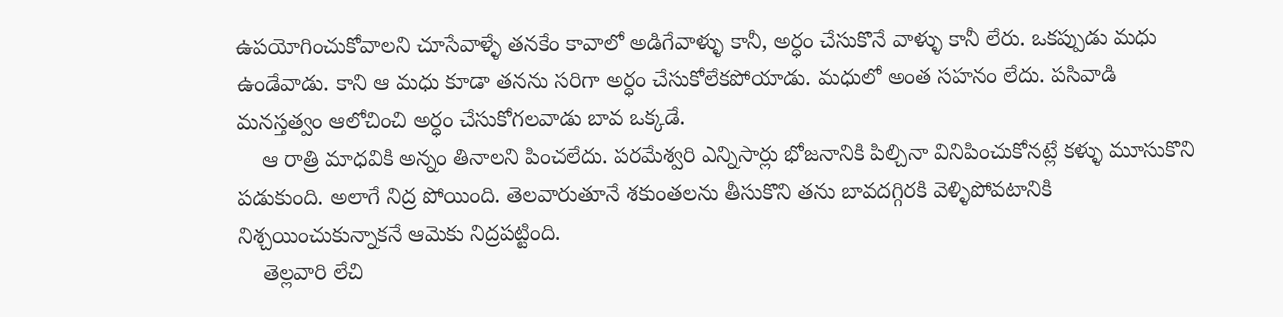ఉపయోగించుకోవాలని చూసేవాళ్ళే తనకేం కావాలో అడిగేవాళ్ళు కానీ, అర్ధం చేసుకొనే వాళ్ళు కానీ లేరు. ఒకప్పుడు మధు ఉండేవాడు. కాని ఆ మధు కూడా తనను సరిగా అర్ధం చేసుకోలేకపోయాడు. మధులో అంత సహనం లేదు. పసివాడి మనస్తత్వం ఆలోచించి అర్ధం చేసుకోగలవాడు బావ ఒక్కడే.
    ఆ రాత్రి మాధవికి అన్నం తినాలని పించలేదు. పరమేశ్వరి ఎన్నిసార్లు భోజనానికి పిల్చినా వినిపించుకోనట్లే కళ్ళు మూసుకొని పడుకుంది. అలాగే నిద్ర పోయింది. తెలవారుతూనే శకుంతలను తీసుకొని తను బావదగ్గిరకి వెళ్ళిపోవటానికి నిశ్చయించుకున్నాకనే ఆమెకు నిద్రపట్టింది.
    తెల్లవారి లేచి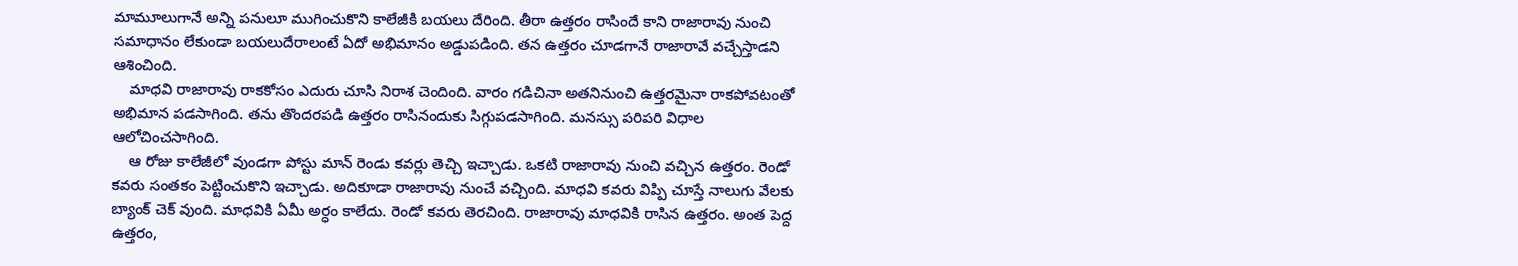మామూలుగానే అన్ని పనులూ ముగించుకొని కాలేజీకి బయలు దేరింది. తీరా ఉత్తరం రాసిందే కాని రాజారావు నుంచి సమాధానం లేకుండా బయలుదేరాలంటే ఏదో అభిమానం అడ్డుపడింది. తన ఉత్తరం చూడగానే రాజారావే వచ్చేస్తాడని ఆశించింది.
    మాధవి రాజారావు రాకకోసం ఎదురు చూసి నిరాశ చెందింది. వారం గడిచినా అతనినుంచి ఉత్తరమైనా రాకపోవటంతో అభిమాన పడసాగింది. తను తొందరపడి ఉత్తరం రాసినందుకు సిగ్గుపడసాగింది. మనస్సు పరిపరి విధాల ఆలోచించసాగింది.
    ఆ రోజు కాలేజీలో వుండగా పోస్టు మాన్ రెండు కవర్లు తెచ్చి ఇచ్చాడు. ఒకటి రాజారావు నుంచి వచ్చిన ఉత్తరం. రెండో కవరు సంతకం పెట్టించుకొని ఇచ్చాడు. అదికూడా రాజారావు నుంచే వచ్చింది. మాధవి కవరు విప్పి చూస్తే నాలుగు వేలకు బ్యాంక్ చెక్ వుంది. మాధవికి ఏమీ అర్ధం కాలేదు. రెండో కవరు తెరచింది. రాజారావు మాధవికి రాసిన ఉత్తరం. అంత పెద్ద ఉత్తరం,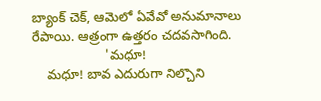బ్యాంక్ చెక్, ఆమెలో ఏవేవో అనుమానాలు రేపాయి. ఆత్రంగా ఉత్తరం చదవసాగింది.
                    'మధూ!
    మధూ! బావ ఎదురుగా నిల్చొని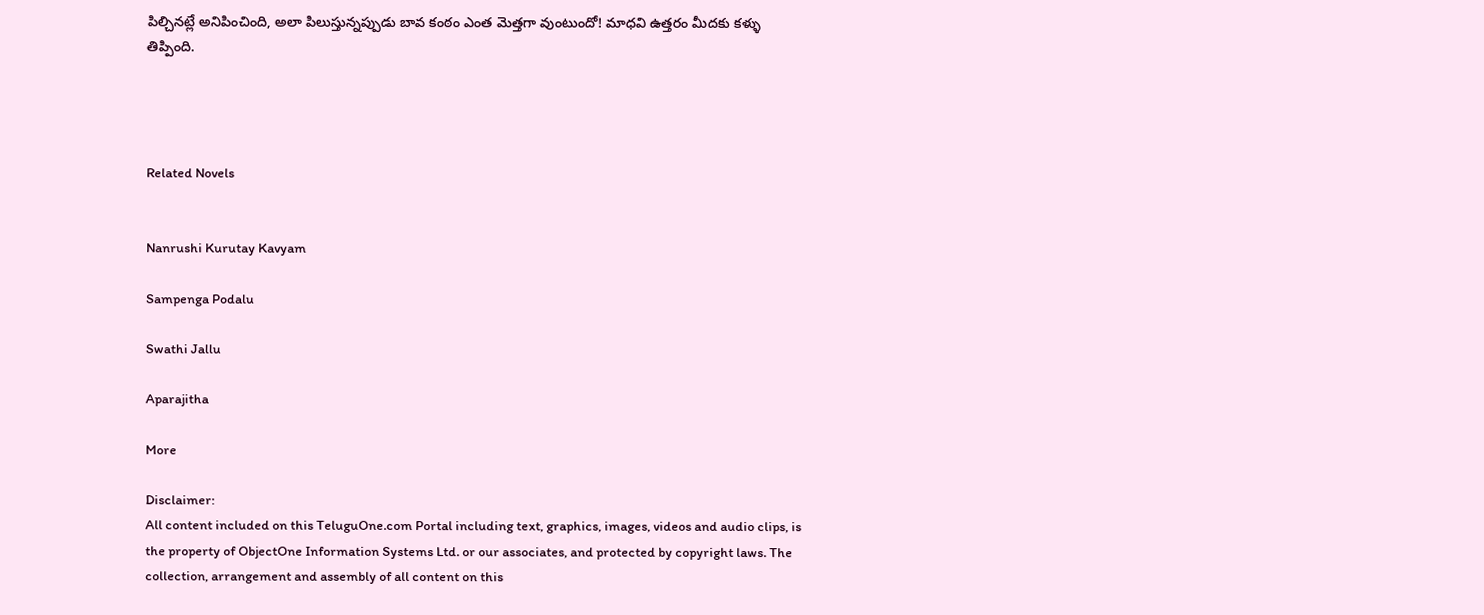పిల్చినట్లే అనిపించింది, అలా పిలుస్తున్నప్పుడు బావ కంఠం ఎంత మెత్తగా వుంటుందో! మాధవి ఉత్తరం మీదకు కళ్ళు తిప్పింది.




Related Novels


Nanrushi Kurutay Kavyam

Sampenga Podalu

Swathi Jallu

Aparajitha

More

Disclaimer:
All content included on this TeluguOne.com Portal including text, graphics, images, videos and audio clips, is the property of ObjectOne Information Systems Ltd. or our associates, and protected by copyright laws. The collection, arrangement and assembly of all content on this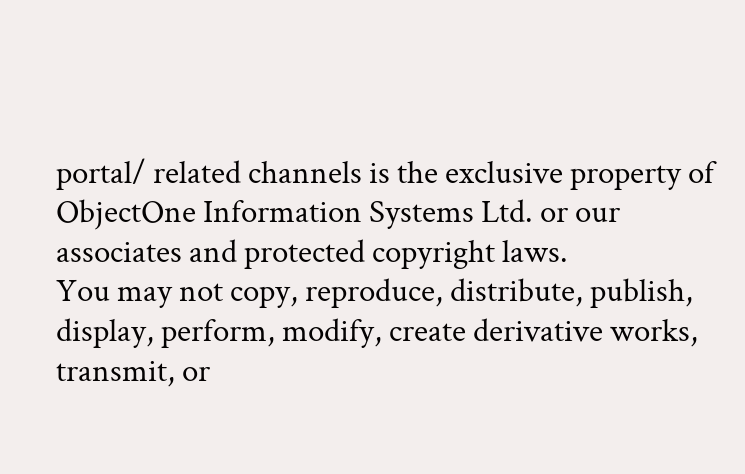portal/ related channels is the exclusive property of ObjectOne Information Systems Ltd. or our associates and protected copyright laws.
You may not copy, reproduce, distribute, publish, display, perform, modify, create derivative works, transmit, or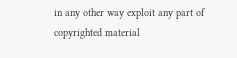in any other way exploit any part of copyrighted material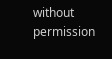without permission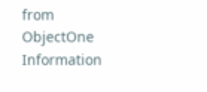from ObjectOne Information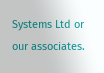Systems Ltd or our associates.